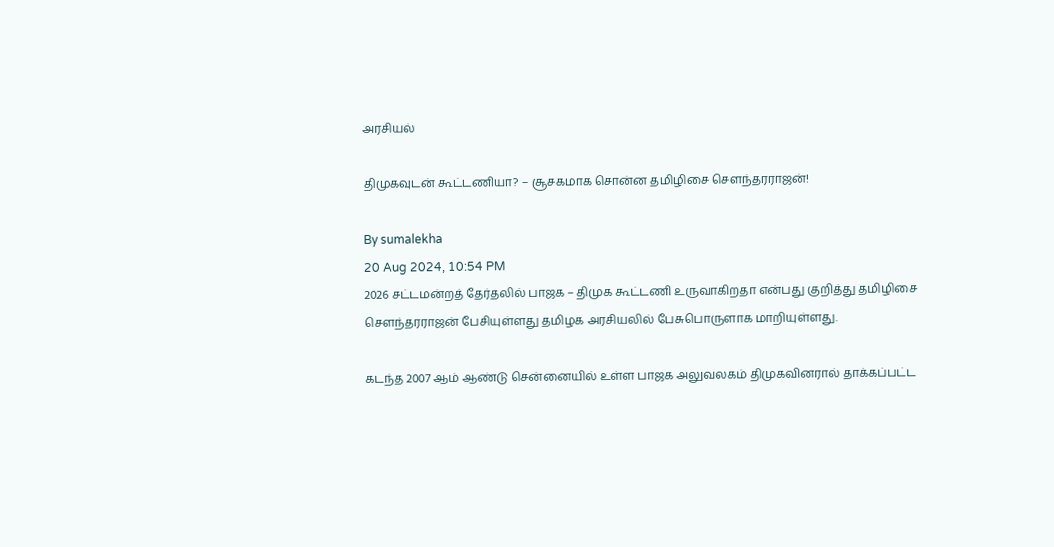அரசியல்

திமுகவுடன் கூட்டணியா? – சூசகமாக சொன்ன தமிழிசை சௌந்தரராஜன்!

By sumalekha
20 Aug 2024, 10:54 PM
2026 சட்டமன்றத் தேர்தலில் பாஜக – திமுக கூட்டணி உருவாகிறதா என்பது குறித்து தமிழிசை சௌந்தரராஜன் பேசியுள்ளது தமிழக அரசியலில் பேசுபொருளாக மாறியுள்ளது.

கடந்த 2007 ஆம் ஆண்டு சென்னையில் உள்ள பாஜக அலுவலகம் திமுகவினரால் தாக்கப்பட்ட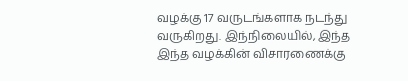வழக்கு 17 வருடங்களாக நடந்து வருகிறது. இந்நிலையில், இந்த இந்த வழக்கின் விசாரணைக்கு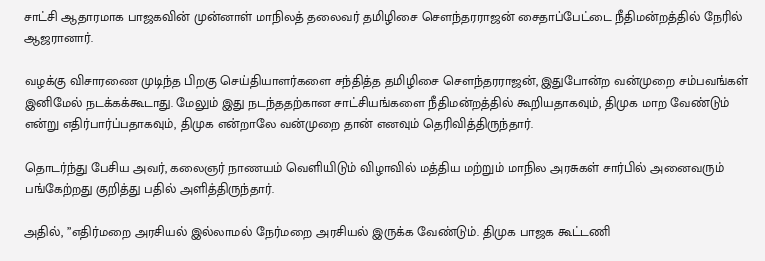சாட்சி ஆதாரமாக பாஜகவின் முன்னாள் மாநிலத் தலைவர் தமிழிசை சௌந்தரராஜன் சைதாப்பேட்டை நீதிமன்றத்தில் நேரில் ஆஜரானார்.

வழக்கு விசாரணை முடிந்த பிறகு செய்தியாளர்களை சந்தித்த தமிழிசை சௌந்தரராஜன், இதுபோன்ற வன்முறை சம்பவங்கள் இனிமேல் நடக்கக்கூடாது. மேலும் இது நடந்ததற்கான சாட்சியங்களை நீதிமன்றத்தில் கூறியதாகவும், திமுக மாற வேண்டும் என்று எதிர்பார்ப்பதாகவும், திமுக என்றாலே வன்முறை தான் எனவும் தெரிவித்திருந்தார்.

தொடர்ந்து பேசிய அவர், கலைஞர் நாணயம் வெளியிடும் விழாவில் மத்திய மற்றும் மாநில அரசுகள் சார்பில் அனைவரும் பங்கேற்றது குறித்து பதில் அளித்திருந்தார்.

அதில், ”எதிர்மறை அரசியல் இல்லாமல் நேர்மறை அரசியல் இருக்க வேண்டும். திமுக பாஜக கூட்டணி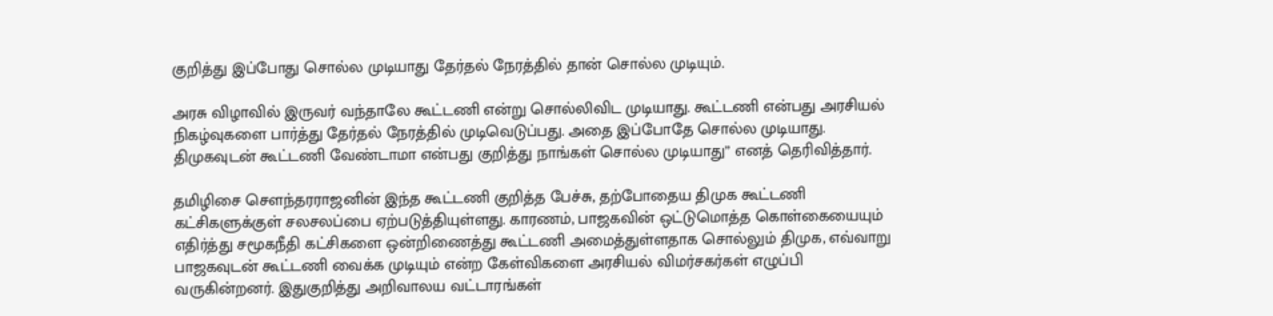குறித்து இப்போது சொல்ல முடியாது தேர்தல் நேரத்தில் தான் சொல்ல முடியும்.

அரசு விழாவில் இருவர் வந்தாலே கூட்டணி என்று சொல்லிவிட முடியாது. கூட்டணி என்பது அரசியல் நிகழ்வுகளை பார்த்து தேர்தல் நேரத்தில் முடிவெடுப்பது. அதை இப்போதே சொல்ல முடியாது. திமுகவுடன் கூட்டணி வேண்டாமா என்பது குறித்து நாங்கள் சொல்ல முடியாது” எனத் தெரிவித்தார்.

தமிழிசை சௌந்தரராஜனின் இந்த கூட்டணி குறித்த பேச்சு, தற்போதைய திமுக கூட்டணி கட்சிகளுக்குள் சலசலப்பை ஏற்படுத்தியுள்ளது. காரணம், பாஜகவின் ஒட்டுமொத்த கொள்கையையும் எதிர்த்து சமூகநீதி கட்சிகளை ஒன்றிணைத்து கூட்டணி அமைத்துள்ளதாக சொல்லும் திமுக, எவ்வாறு பாஜகவுடன் கூட்டணி வைக்க முடியும் என்ற கேள்விகளை அரசியல் விமர்சகர்கள் எழுப்பி வருகின்றனர். இதுகுறித்து அறிவாலய வட்டாரங்கள்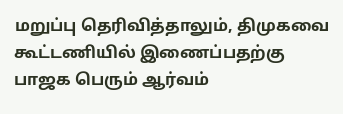மறுப்பு தெரிவித்தாலும், திமுகவை கூட்டணியில் இணைப்பதற்கு பாஜக பெரும் ஆர்வம்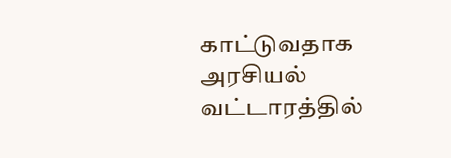காட்டுவதாக அரசியல் வட்டாரத்தில்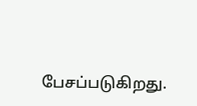பேசப்படுகிறது.